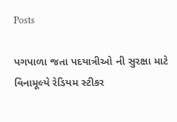Posts

પગપાળા જતા પદયાત્રીઓ ની સુરક્ષા માટે વિનામૂલ્યે રેડિયમ સ્ટીકર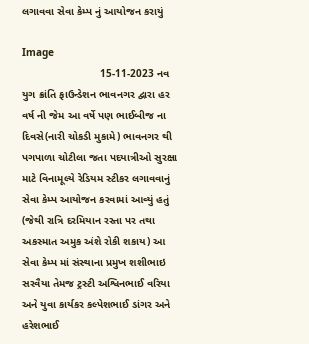લગાવવા સેવા કેમ્પ નું આયોજન કરાયું

Image
                          15-11-2023 નવ યુગ ક્રાંતિ ફાઉન્ડેશન ભાવનગર દ્વારા હર વર્ષ ની જેમ આ વર્ષે પણ ભાઈબીજ ના દિવસે(નારી ચોકડી મુકામે) ભાવનગર થી પગપાળા ચોટીલા જતા પદયાત્રીઓ સુરક્ષા માટે વિનામૂલ્યે રેડિયમ સ્ટીકર લગાવવાનું સેવા કેમ્પ આયોજન કરવામાં આવ્યું હતું (જેથી રાત્રિ દરમિયાન રસ્તા પર તથા અકસ્માત અમુક અંશે રોકી શકાય) આ સેવા કેમ્પ માં સંસ્થાના પ્રમુખ શશીભાઇ સરવૈયા તેમજ ટ્રસ્ટી અશ્વિનભાઈ વરિયા અને યુવા કાર્યકર કલ્પેશભાઈ ડાંગર અને હરેશભાઈ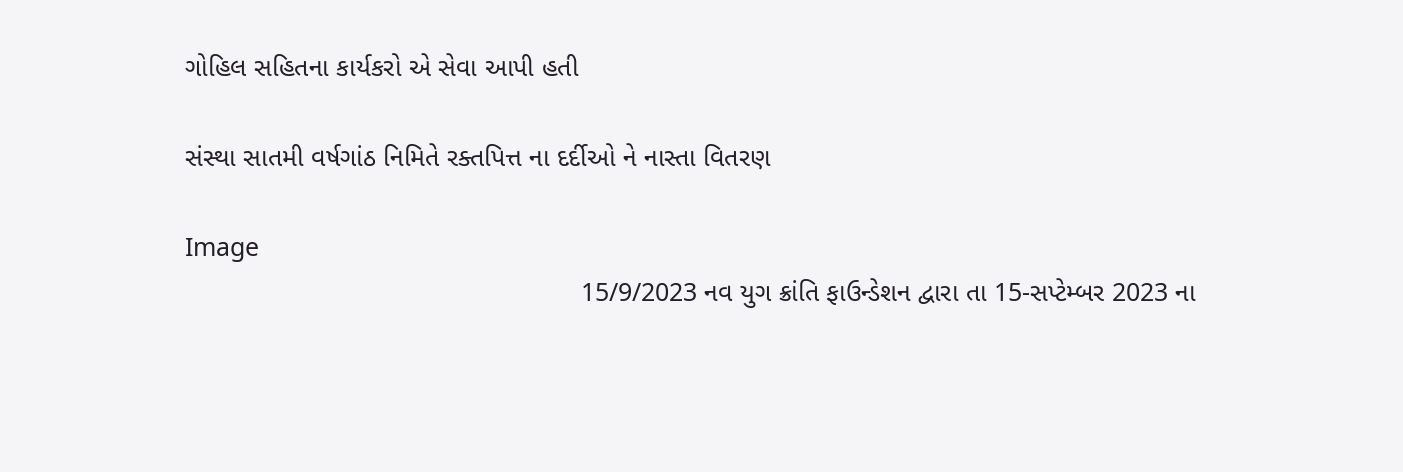ગોહિલ સહિતના કાર્યકરો એ સેવા આપી હતી

સંસ્થા સાતમી વર્ષગાંઠ નિમિતે રક્તપિત્ત ના દર્દીઓ ને નાસ્તા વિતરણ

Image
                                                     15/9/2023 નવ યુગ ક્રાંતિ ફાઉન્ડેશન દ્વારા તા 15-સપ્ટેમ્બર 2023 ના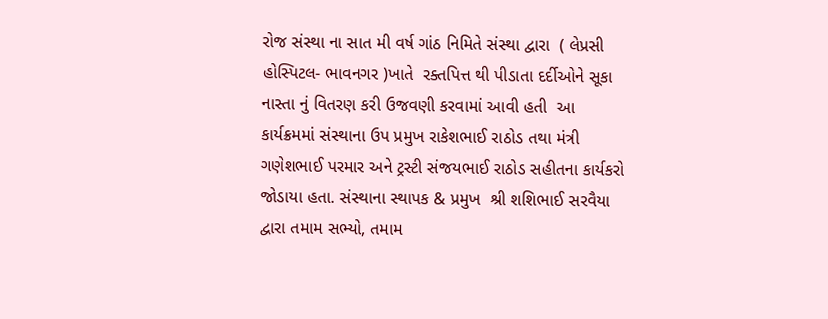રોજ સંસ્થા ના સાત મી વર્ષ ગાંઠ નિમિતે સંસ્થા દ્વારા  ( લેપ્રસી હોસ્પિટલ- ભાવનગર )ખાતે  રક્તપિત્ત થી પીડાતા દર્દીઓને સૂકા નાસ્તા નું વિતરણ કરી ઉજવણી કરવામાં આવી હતી  આ  કાર્યક્રમમાં સંસ્થાના ઉપ પ્રમુખ રાકેશભાઈ રાઠોડ તથા મંત્રી ગણેશભાઈ પરમાર અને ટ્રસ્ટી સંજયભાઈ રાઠોડ સહીતના કાર્યકરો જોડાયા હતા. સંસ્થાના સ્થાપક & પ્રમુખ  શ્રી શશિભાઈ સરવૈયા દ્વારા તમામ સભ્યો, તમામ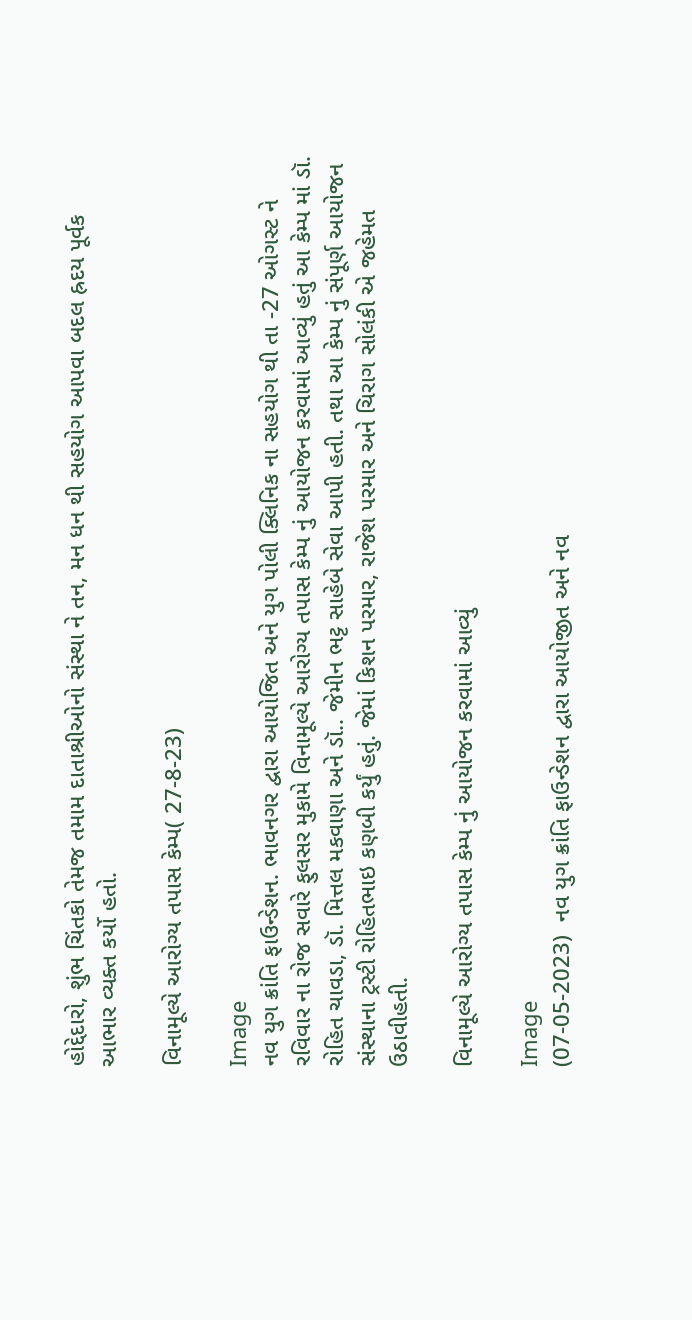હોદ્દેદારો, શુંભ ચિંતકો તેમજ તમામ દાતાશ્રીઓનો સંસ્થા ને તન, મન ધન થી સહયોગ આપવા બદલ હ્રદય પૂર્વક આભાર વ્યક્ત કર્યો હતો.

વિનામૂલ્યે આરોગ્ય તપાસ કેમ્પ( 27-8-23)

Image
નવ યુગ ક્રાંતિ ફાઉન્ડેશન. ભાવનગર દ્વારા આયોજિત અને યુગ પોલી ક્લિનિક ના સહયોગ થી તા -27 ઓગસ્ટ ને રવિવાર ના રોજ સવારે ફુલસર મુકામે વિનામૂલ્યે આરોગ્ય તપાસ કેમ્પ નું આયોજન કરવામાં આવ્યું હતું આ કેમ્પ માં ડૉ. રોહિત ચાવડા, ડૉ. મિત્તલ મકવાણા અને ડૉ.. જેમીન ભટ્ટ સાહેબે સેવા આપી હતી. તથા આ કેમ્પ નું સંપૂર્ણ આયોજન  સંસ્થાના ટ્રસ્ટી રોહિતભાઇ કણબી કર્યું હતું. જેમાં કિશન પરમાર, રાજેશ પરમાર અને ચિરાગ સોલંકી એ જહેમત ઉઠાવીહતી.

વિનામૂલ્યે આરોગ્ય તપાસ કેમ્પ નું આયોજન કરવામાં આવ્યું

Image
(07-05-2023)  નવ યુગ ક્રાંતિ ફાઉન્ડેશન દ્વારા આયોજીત અને નવ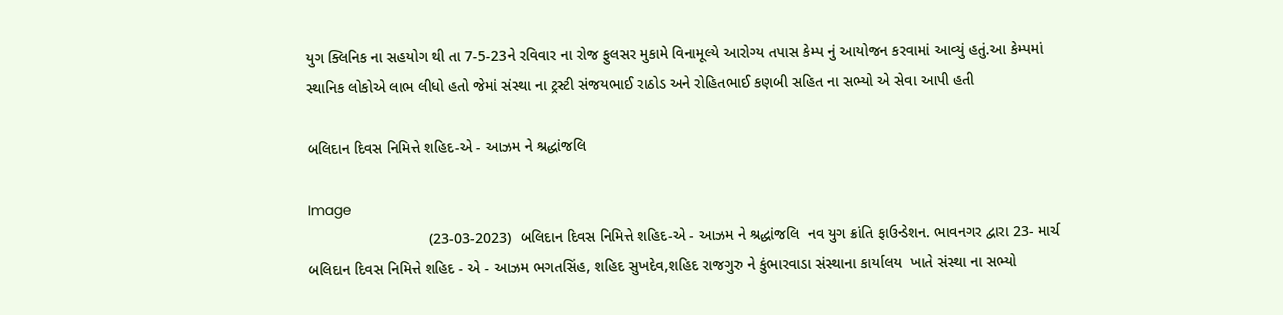યુગ ક્લિનિક ના સહયોગ થી તા 7-5-23ને રવિવાર ના રોજ ફુલસર મુકામે વિનામૂલ્યે આરોગ્ય તપાસ કેમ્પ નું આયોજન કરવામાં આવ્યું હતું.આ કેમ્પમાં સ્થાનિક લોકોએ લાભ લીધો હતો જેમાં સંસ્થા ના ટ્રસ્ટી સંજયભાઈ રાઠોડ અને રોહિતભાઈ કણબી સહિત ના સભ્યો એ સેવા આપી હતી

બલિદાન દિવસ નિમિત્તે શહિદ-એ - આઝમ ને શ્રદ્ધાંજલિ

Image
                             (23-03-2023)  બલિદાન દિવસ નિમિત્તે શહિદ-એ - આઝમ ને શ્રદ્ધાંજલિ  નવ યુગ ક્રાંતિ ફાઉન્ડેશન. ભાવનગર દ્વારા 23- માર્ચ બલિદાન દિવસ નિમિત્તે શહિદ - એ - આઝમ ભગતસિંહ, શહિદ સુખદેવ,શહિદ રાજગુરુ ને કુંભારવાડા સંસ્થાના કાર્યાલય  ખાતે સંસ્થા ના સભ્યો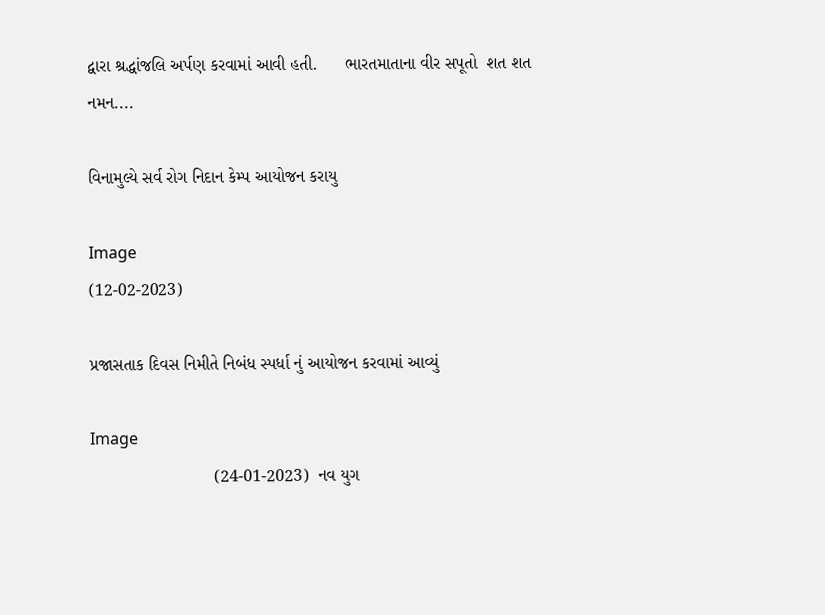દ્વારા શ્રદ્ધાંજલિ અર્પણ કરવામાં આવી હતી.      ભારતમાતાના વીર સપૂતો  શત શત નમન....

વિનામુલ્યે સર્વ રોગ નિદાન કેમ્પ આયોજન કરાયુ

Image
(12-02-2023)

પ્રજાસતાક દિવસ નિમીતે નિબંધ સ્પર્ધા નું આયોજન કરવામાં આવ્યું

Image
                          (24-01-2023)  નવ યુગ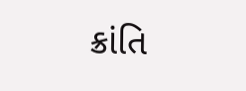ક્રાંતિ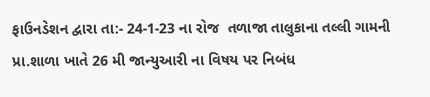ફાઉનડેશન દ્વારા તા:- 24-1-23 ના રોજ  તળાજા તાલુકાના તલ્લી ગામની પ્રા.શાળા ખાતે 26 મી જાન્યુઆરી ના વિષય પર નિબંધ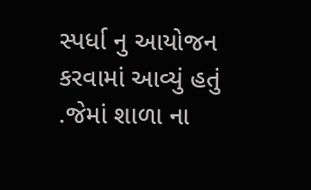સ્પર્ધા નુ આયોજન કરવામાં આવ્યું હતું .જેમાં શાળા ના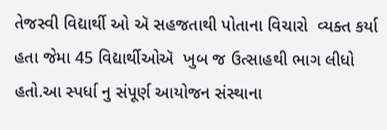તેજસ્વી વિદ્યાર્થી ઓ ઍ સહજતાથી પોતાના વિચારો  વ્યક્ત કર્યા હતા જેમા 45 વિદ્યાર્થીઓઍ  ખુબ જ ઉત્સાહથી ભાગ લીધો હતો.આ સ્પર્ધા નુ સંપૂર્ણ આયોજન સંસ્થાના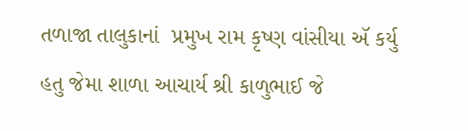તળાજા તાલુકાનાં  પ્રમુખ રામ કૃષ્ણ વાંસીયા ઍ કર્યુ હતુ જેમા શાળા આચાર્ય શ્રી કાળુભાઈ જે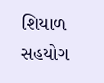શિયાળ  સહયોગ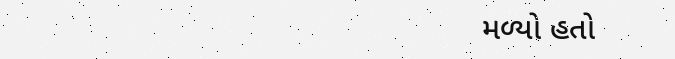મળ્યો હતો